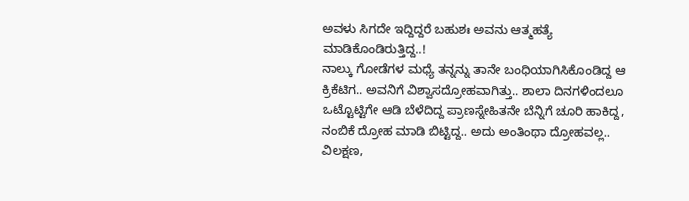ಅವಳು ಸಿಗದೇ ಇದ್ದಿದ್ದರೆ ಬಹುಶಃ ಅವನು ಆತ್ಮಹತ್ಯೆ ಮಾಡಿಕೊಂಡಿರುತ್ತಿದ್ದ..!
ನಾಲ್ಕು ಗೋಡೆಗಳ ಮಧ್ಯೆ ತನ್ನನ್ನು ತಾನೇ ಬಂಧಿಯಾಗಿಸಿಕೊಂಡಿದ್ದ ಆ ಕ್ರಿಕೆಟಿಗ.. ಅವನಿಗೆ ವಿಶ್ವಾಸದ್ರೋಹವಾಗಿತ್ತು.. ಶಾಲಾ ದಿನಗಳಿಂದಲೂ ಒಟ್ಟೊಟ್ಟಿಗೇ ಆಡಿ ಬೆಳೆದಿದ್ದ ಪ್ರಾಣಸ್ನೇಹಿತನೇ ಬೆನ್ನಿಗೆ ಚೂರಿ ಹಾಕಿದ್ದ, ನಂಬಿಕೆ ದ್ರೋಹ ಮಾಡಿ ಬಿಟ್ಟಿದ್ದ.. ಅದು ಅಂತಿಂಥಾ ದ್ರೋಹವಲ್ಲ.. ವಿಲಕ್ಷಣ,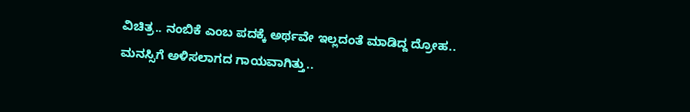ವಿಚಿತ್ರ.. ನಂಬಿಕೆ ಎಂಬ ಪದಕ್ಕೆ ಅರ್ಥವೇ ಇಲ್ಲದಂತೆ ಮಾಡಿದ್ದ ದ್ರೋಹ..
ಮನಸ್ಸಿಗೆ ಅಳಿಸಲಾಗದ ಗಾಯವಾಗಿತ್ತು..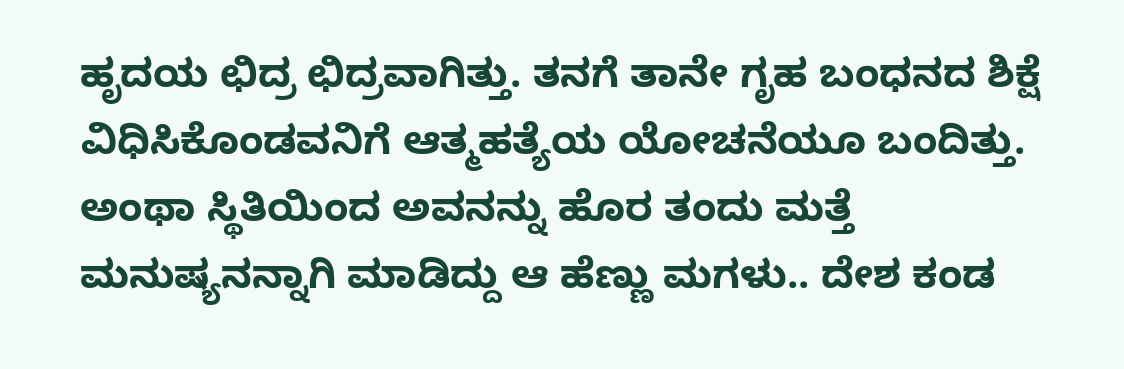ಹೃದಯ ಛಿದ್ರ ಛಿದ್ರವಾಗಿತ್ತು. ತನಗೆ ತಾನೇ ಗೃಹ ಬಂಧನದ ಶಿಕ್ಷೆ ವಿಧಿಸಿಕೊಂಡವನಿಗೆ ಆತ್ಮಹತ್ಯೆಯ ಯೋಚನೆಯೂ ಬಂದಿತ್ತು. ಅಂಥಾ ಸ್ಥಿತಿಯಿಂದ ಅವನನ್ನು ಹೊರ ತಂದು ಮತ್ತೆ ಮನುಷ್ಯನನ್ನಾಗಿ ಮಾಡಿದ್ದು ಆ ಹೆಣ್ಣು ಮಗಳು.. ದೇಶ ಕಂಡ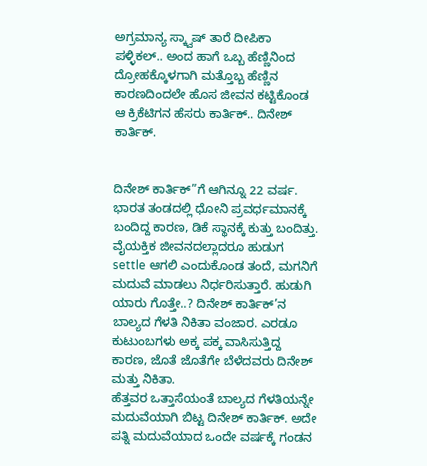ಅಗ್ರಮಾನ್ಯ ಸ್ಕ್ವಾಷ್ ತಾರೆ ದೀಪಿಕಾ ಪಳ್ಳಿಕಲ್.. ಅಂದ ಹಾಗೆ ಒಬ್ಬ ಹೆಣ್ಣಿನಿಂದ ದ್ರೋಹಕ್ಕೊಳಗಾಗಿ ಮತ್ತೊಬ್ಬ ಹೆಣ್ಣಿನ ಕಾರಣದಿಂದಲೇ ಹೊಸ ಜೀವನ ಕಟ್ಟಿಕೊಂಡ ಆ ಕ್ರಿಕೆಟಿಗನ ಹೆಸರು ಕಾರ್ತಿಕ್.. ದಿನೇಶ್ ಕಾರ್ತಿಕ್.


ದಿನೇಶ್ ಕಾರ್ತಿಕ್”ಗೆ ಆಗಿನ್ನೂ 22 ವರ್ಷ. ಭಾರತ ತಂಡದಲ್ಲಿ ಧೋನಿ ಪ್ರವರ್ಧಮಾನಕ್ಕೆ ಬಂದಿದ್ದ ಕಾರಣ, ಡಿಕೆ ಸ್ಥಾನಕ್ಕೆ ಕುತ್ತು ಬಂದಿತ್ತು. ವೈಯಕ್ತಿಕ ಜೀವನದಲ್ಲಾದರೂ ಹುಡುಗ settle ಆಗಲಿ ಎಂದುಕೊಂಡ ತಂದೆ, ಮಗನಿಗೆ ಮದುವೆ ಮಾಡಲು ನಿರ್ಧರಿಸುತ್ತಾರೆ. ಹುಡುಗಿ ಯಾರು ಗೊತ್ತೇ..? ದಿನೇಶ್ ಕಾರ್ತಿಕ್’ನ ಬಾಲ್ಯದ ಗೆಳತಿ ನಿಕಿತಾ ವಂಜಾರ. ಎರಡೂ ಕುಟುಂಬಗಳು ಅಕ್ಕ ಪಕ್ಕ ವಾಸಿಸುತ್ತಿದ್ದ ಕಾರಣ, ಜೊತೆ ಜೊತೆಗೇ ಬೆಳೆದವರು ದಿನೇಶ್ ಮತ್ತು ನಿಕಿತಾ.
ಹೆತ್ತವರ ಒತ್ತಾಸೆಯಂತೆ ಬಾಲ್ಯದ ಗೆಳತಿಯನ್ನೇ ಮದುವೆಯಾಗಿ ಬಿಟ್ಟ ದಿನೇಶ್ ಕಾರ್ತಿಕ್. ಅದೇ ಪತ್ನಿ ಮದುವೆಯಾದ ಒಂದೇ ವರ್ಷಕ್ಕೆ ಗಂಡನ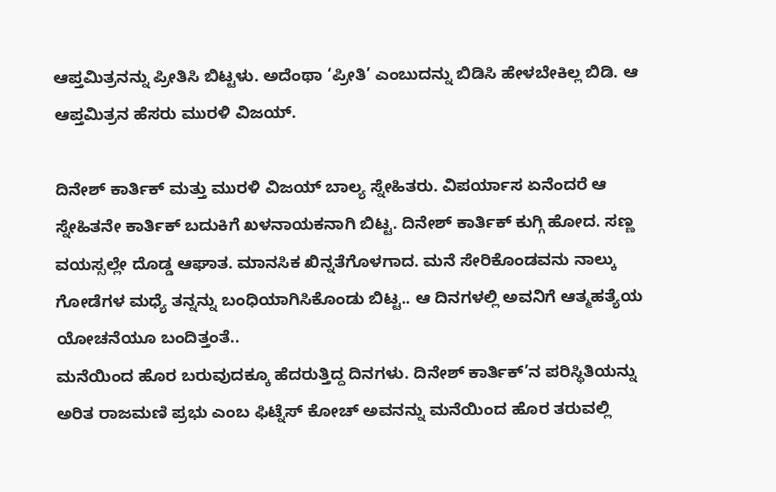ಆಪ್ತಮಿತ್ರನನ್ನು ಪ್ರೀತಿಸಿ ಬಿಟ್ಟಳು. ಅದೆಂಥಾ ‘ಪ್ರೀತಿ’ ಎಂಬುದನ್ನು ಬಿಡಿಸಿ ಹೇಳಬೇಕಿಲ್ಲ ಬಿಡಿ. ಆ ಆಪ್ತಮಿತ್ರನ ಹೆಸರು ಮುರಳಿ ವಿಜಯ್.

ದಿನೇಶ್ ಕಾರ್ತಿಕ್ ಮತ್ತು ಮುರಳಿ ವಿಜಯ್ ಬಾಲ್ಯ ಸ್ನೇಹಿತರು. ವಿಪರ್ಯಾಸ ಏನೆಂದರೆ ಆ ಸ್ನೇಹಿತನೇ ಕಾರ್ತಿಕ್ ಬದುಕಿಗೆ ಖಳನಾಯಕನಾಗಿ ಬಿಟ್ಟ. ದಿನೇಶ್ ಕಾರ್ತಿಕ್ ಕುಗ್ಗಿ ಹೋದ. ಸಣ್ಣ ವಯಸ್ಸಲ್ಲೇ ದೊಡ್ಡ ಆಘಾತ. ಮಾನಸಿಕ ಖಿನ್ನತೆಗೊಳಗಾದ. ಮನೆ ಸೇರಿಕೊಂಡವನು ನಾಲ್ಕು ಗೋಡೆಗಳ ಮಧ್ಯೆ ತನ್ನನ್ನು ಬಂಧಿಯಾಗಿಸಿಕೊಂಡು ಬಿಟ್ಟ.. ಆ ದಿನಗಳಲ್ಲಿ ಅವನಿಗೆ ಆತ್ಮಹತ್ಯೆಯ ಯೋಚನೆಯೂ ಬಂದಿತ್ತಂತೆ..
ಮನೆಯಿಂದ ಹೊರ ಬರುವುದಕ್ಕೂ ಹೆದರುತ್ತಿದ್ದ ದಿನಗಳು. ದಿನೇಶ್ ಕಾರ್ತಿಕ್’ನ ಪರಿಸ್ಥಿತಿಯನ್ನು ಅರಿತ ರಾಜಮಣಿ ಪ್ರಭು ಎಂಬ ಫಿಟ್ನೆಸ್ ಕೋಚ್ ಅವನನ್ನು ಮನೆಯಿಂದ ಹೊರ ತರುವಲ್ಲಿ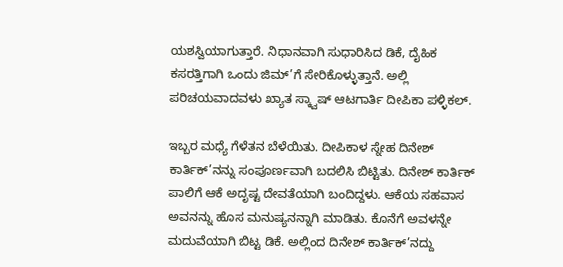ಯಶಸ್ವಿಯಾಗುತ್ತಾರೆ. ನಿಧಾನವಾಗಿ ಸುಧಾರಿಸಿದ ಡಿಕೆ, ದೈಹಿಕ ಕಸರತ್ತಿಗಾಗಿ ಒಂದು ಜಿಮ್’ಗೆ ಸೇರಿಕೊಳ್ಳುತ್ತಾನೆ. ಅಲ್ಲಿ ಪರಿಚಯವಾದವಳು ಖ್ಯಾತ ಸ್ಕ್ವಾಷ್ ಆಟಗಾರ್ತಿ ದೀಪಿಕಾ ಪಳ್ಳಿಕಲ್.

ಇಬ್ಬರ ಮಧ್ಯೆ ಗೆಳೆತನ ಬೆಳೆಯಿತು. ದೀಪಿಕಾಳ ಸ್ನೇಹ ದಿನೇಶ್ ಕಾರ್ತಿಕ್’ನನ್ನು ಸಂಪೂರ್ಣವಾಗಿ ಬದಲಿಸಿ ಬಿಟ್ಟಿತು. ದಿನೇಶ್ ಕಾರ್ತಿಕ್ ಪಾಲಿಗೆ ಆಕೆ ಅದೃಷ್ಟ ದೇವತೆಯಾಗಿ ಬಂದಿದ್ದಳು. ಆಕೆಯ ಸಹವಾಸ ಅವನನ್ನು ಹೊಸ ಮನುಷ್ಯನನ್ನಾಗಿ ಮಾಡಿತು. ಕೊನೆಗೆ ಅವಳನ್ನೇ ಮದುವೆಯಾಗಿ ಬಿಟ್ಟ ಡಿಕೆ. ಅಲ್ಲಿಂದ ದಿನೇಶ್ ಕಾರ್ತಿಕ್’ನದ್ದು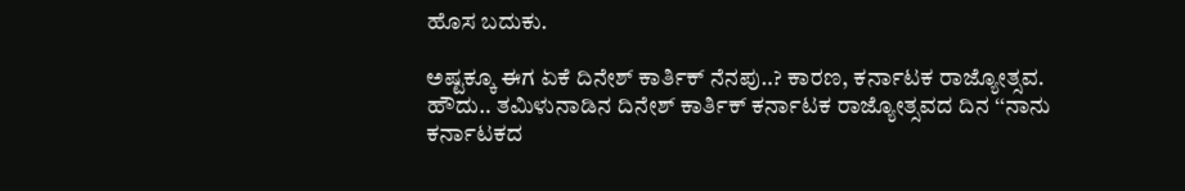ಹೊಸ ಬದುಕು.

ಅಷ್ಟಕ್ಕೂ ಈಗ ಏಕೆ ದಿನೇಶ್ ಕಾರ್ತಿಕ್ ನೆನಪು..? ಕಾರಣ, ಕರ್ನಾಟಕ ರಾಜ್ಯೋತ್ಸವ.
ಹೌದು.. ತಮಿಳುನಾಡಿನ ದಿನೇಶ್ ಕಾರ್ತಿಕ್ ಕರ್ನಾಟಕ ರಾಜ್ಯೋತ್ಸವದ ದಿನ ‘‘ನಾನು ಕರ್ನಾಟಕದ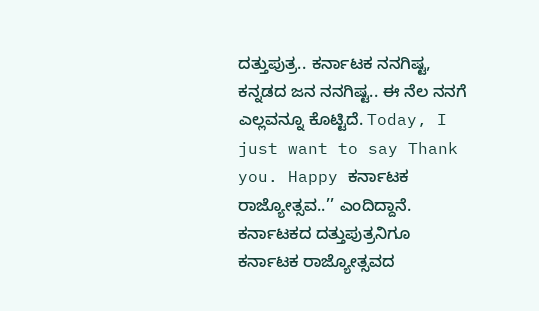ದತ್ತುಪುತ್ರ.. ಕರ್ನಾಟಕ ನನಗಿಷ್ಟ, ಕನ್ನಡದ ಜನ ನನಗಿಷ್ಟ.. ಈ ನೆಲ ನನಗೆ ಎಲ್ಲವನ್ನೂ ಕೊಟ್ಟಿದೆ. Today, I just want to say Thank you. Happy ಕರ್ನಾಟಕ ರಾಜ್ಯೋತ್ಸವ..’’ ಎಂದಿದ್ದಾನೆ.
ಕರ್ನಾಟಕದ ದತ್ತುಪುತ್ರನಿಗೂ ಕರ್ನಾಟಕ ರಾಜ್ಯೋತ್ಸವದ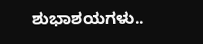ಶುಭಾಶಯಗಳು..